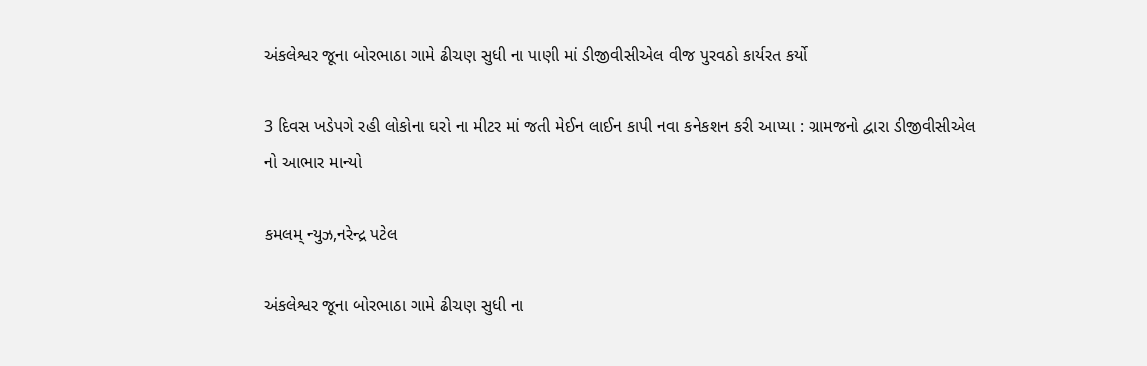અંકલેશ્વર જૂના બોરભાઠા ગામે ઢીચણ સુધી ના પાણી માં ડીજીવીસીએલ વીજ પુરવઠો કાર્યરત કર્યો

3 દિવસ ખડેપગે રહી લોકોના ઘરો ના મીટર માં જતી મેઈન લાઈન કાપી નવા કનેકશન કરી આપ્યા : ગ્રામજનો દ્વારા ડીજીવીસીએલ નો આભાર માન્યો

કમલમ્ ન્યુઝ,નરેન્દ્ર પટેલ

અંકલેશ્વર જૂના બોરભાઠા ગામે ઢીચણ સુધી ના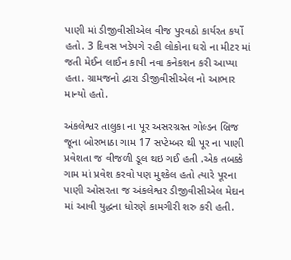પાણી માં ડીજીવીસીએલ વીજ પુરવઠો કાર્યરત કર્યો હતો. 3 દિવસ ખડેપગે રહી લોકોના ઘરો ના મીટર માં જતી મેઈન લાઈન કાપી નવા કનેકશન કરી આપ્યા હતા. ગ્રામજનો દ્વારા ડીજીવીસીએલ નો આભાર માન્યો હતો.

અંકલેશ્વર તાલુકા ના પૂર અસરગ્રસ્ત ગોલ્ડન બ્રિજ જૂના બોરભાઠા ગામ 17 સપ્ટેમ્બર થી પૂર ના પાણી પ્રવેશતા જ વીજળી ડૂલ થઇ ગઈ હતી .એક તબક્કે ગામ માં પ્રવેશ કરવો પણ મુશ્કેલ હતો ત્યારે પૂરના પાણી ઓસરતા જ અંકલેશ્વર ડીજીવીસીએલ મેદાન માં આવી યુદ્ધના ધોરણે કામગીરી શરુ કરી હતી.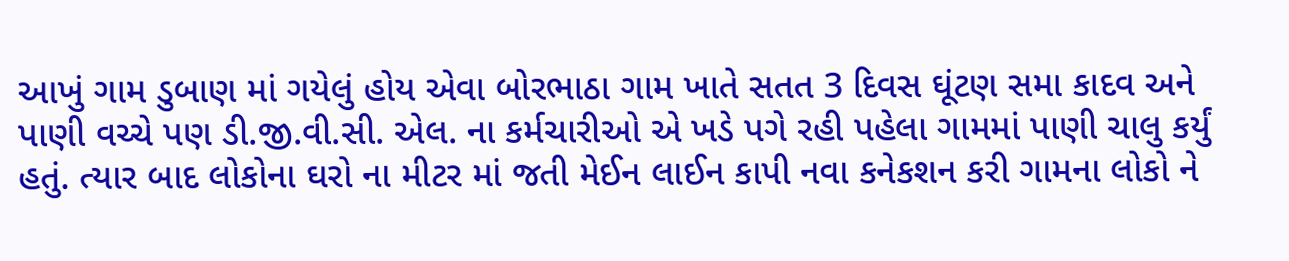આખું ગામ ડુબાણ માં ગયેલું હોય એવા બોરભાઠા ગામ ખાતે સતત 3 દિવસ ઘૂંટણ સમા કાદવ અને પાણી વચ્ચે પણ ડી.જી.વી.સી. એલ. ના કર્મચારીઓ એ ખડે પગે રહી પહેલા ગામમાં પાણી ચાલુ કર્યું હતું. ત્યાર બાદ લોકોના ઘરો ના મીટર માં જતી મેઈન લાઈન કાપી નવા કનેકશન કરી ગામના લોકો ને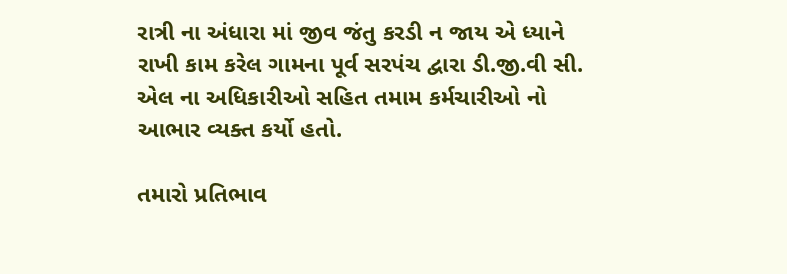રાત્રી ના અંધારા માં જીવ જંતુ કરડી ન જાય એ ધ્યાને રાખી કામ કરેલ ગામના પૂર્વ સરપંચ દ્વારા ડી.જી.વી સી. એલ ના અધિકારીઓ સહિત તમામ કર્મચારીઓ નો આભાર વ્યક્ત કર્યો હતો.

તમારો પ્રતિભાવ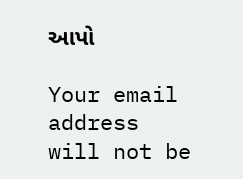આપો

Your email address will not be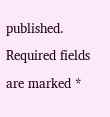published. Required fields are marked *